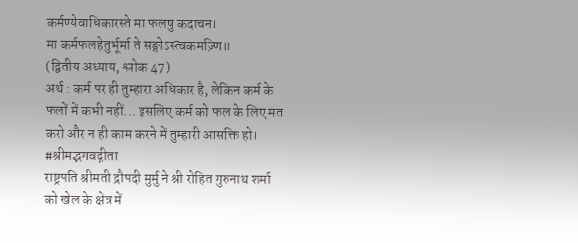कर्मण्येवाधिकारस्ते मा फलषु कदाचन।
मा कर्मफलहेतुर्भूर्मा ते सङ्गोऽस्त्वकमज़्णि॥
(द्वितीय अध्याय, श्लोक 47)
अर्थ : कर्म पर ही तुम्हारा अधिकार है, लेकिन कर्म के फलों में कभी नहीं... इसलिए कर्म को फल के लिए मत करो और न ही काम करने में तुम्हारी आसक्ति हो।
#श्रीमद्भगवद्गीता
राष्ट्रपति श्रीमती द्रौपदी मुर्मु ने श्री रोहित गुरुनाथ शर्मा को खेल के क्षेत्र में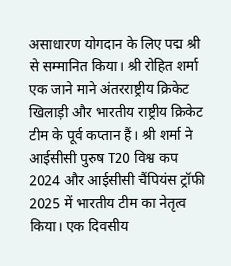असाधारण योगदान के लिए पद्म श्री से सम्मानित किया। श्री रोहित शर्मा एक जाने माने अंतरराष्ट्रीय क्रिकेट खिलाड़ी और भारतीय राष्ट्रीय क्रिकेट टीम के पूर्व कप्तान हैं। श्री शर्मा ने आईसीसी पुरुष T20 विश्व कप 2024 और आईसीसी चैंपियंस ट्रॉफी 2025 में भारतीय टीम का नेतृत्व किया। एक दिवसीय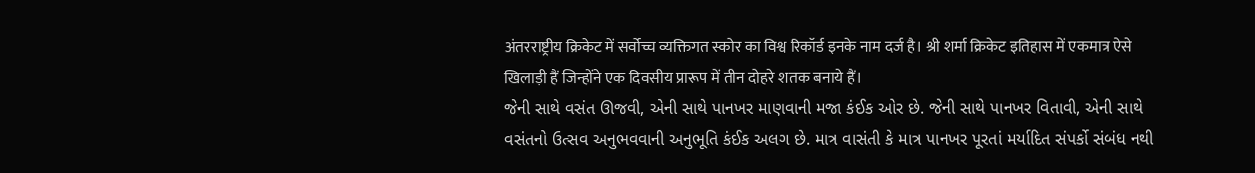अंतरराष्ट्रीय क्रिकेट में सर्वोच्च व्यक्तिगत स्कोर का विश्व रिकॉर्ड इनके नाम दर्ज है। श्री शर्मा क्रिकेट इतिहास में एकमात्र ऐसे खिलाड़ी हैं जिन्होंने एक दिवसीय प्रारूप में तीन दोहरे शतक बनाये हैं।
જેની સાથે વસંત ઊજવી, એની સાથે પાનખર માણવાની મજા કંઈક ઓર છે. જેની સાથે પાનખર વિતાવી, એની સાથે વસંતનો ઉત્સવ અનુભવવાની અનુભૂતિ કંઈક અલગ છે. માત્ર વાસંતી કે માત્ર પાનખર પૂરતાં મર્યાદિત સંપર્કો સંબંધ નથી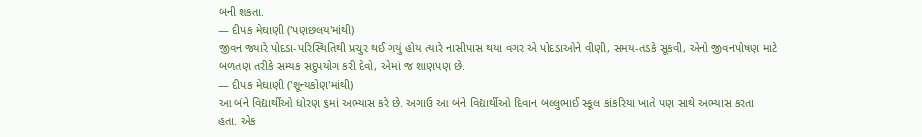બની શકતા.
— દીપક મેઘાણી ('પણછલય'માંથી)
જીવન જ્યારે પોદડા-પરિસ્થિતિથી પ્રચુર થઈ ગયું હોય ત્યારે નાસીપાસ થયા વગર એ પોદડાઓને વીણી, સમય-તડકે સૂકવી, એનો જીવનપોષણ માટે બળતણ તરીકે સમ્યક સદુપયોગ કરી દેવો, એમાં જ શાણપણ છે.
— દીપક મેઘાણી ('શૂન્યકોણ'માંથી)
આ બંને વિદ્યાર્થીઓ ધોરણ ૬માં અભ્યાસ કરે છે. અગાઉ આ બંને વિદ્યાર્થીઓ દિવાન બલ્લુભાઈ સ્કૂલ કાંકરિયા ખાતે પણ સાથે અભ્યાસ કરતા હતા. એક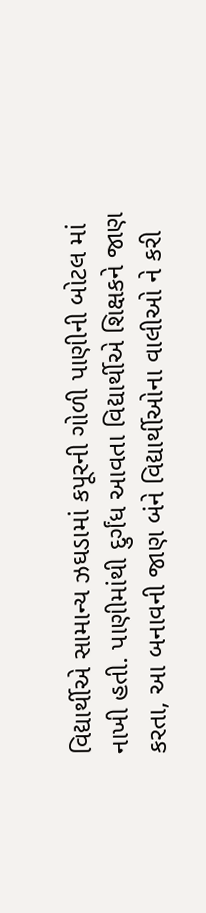વિદ્યાર્થીએ સામાન્ય ઝઘડામાં કપૂરની ગોળી પાણીની બોટલ માં નાખી હતી. પાણીમાંથી દુર્ગંધ આવતા વિદ્યાર્થીએ શિક્ષકને જાણ કરતા, આ બનાવની જાણ બંને વિદ્યાર્થીઓના વાલીઓ ને કરી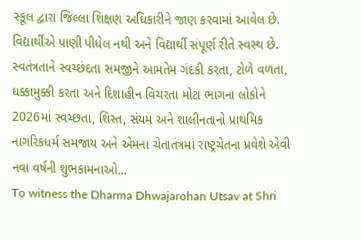સ્કૂલ દ્વારા જિલ્લા શિક્ષણ અધિકારીને જાણ કરવામાં આવેલ છે. વિદ્યાર્થીએ પાણી પીધેલ નથી અને વિદ્યાર્થી સંપૂર્ણ રીતે સ્વસ્થ છે.
સ્વતંત્રતાને સ્વચ્છંદતા સમજીને આમતેમ ગંદકી કરતા, ટોળે વળતા, ધક્કામુક્કી કરતા અને દિશાહીન વિચરતા મોટા ભાગના લોકોને 2026માં સ્વચ્છતા, શિસ્ત, સંયમ અને શાલીનતાનો પ્રાથમિક નાગરિકધર્મ સમજાય અને એમના ચેતાતંત્રમાં રાષ્ટ્રચેતના પ્રવેશે એવી નવા વર્ષની શુભકામનાઓ...
To witness the Dharma Dhwajarohan Utsav at Shri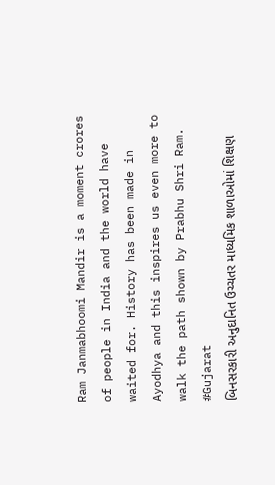Ram Janmabhoomi Mandir is a moment crores of people in India and the world have waited for. History has been made in Ayodhya and this inspires us even more to walk the path shown by Prabhu Shri Ram.
#Gujarat
બિનસરકારી અનુદાનિત ઉચ્ચતર માધ્યમિક શાળાઓમાં શિક્ષણ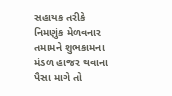સહાયક તરીકે નિમણુંક મેળવનાર તમામને શુભકામના
મંડળ હાજર થવાના પૈસા માગે તો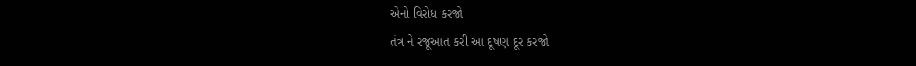એનો વિરોધ કરજો
તંત્ર ને રજૂઆત કરી આ દૂષણ દૂર કરજો